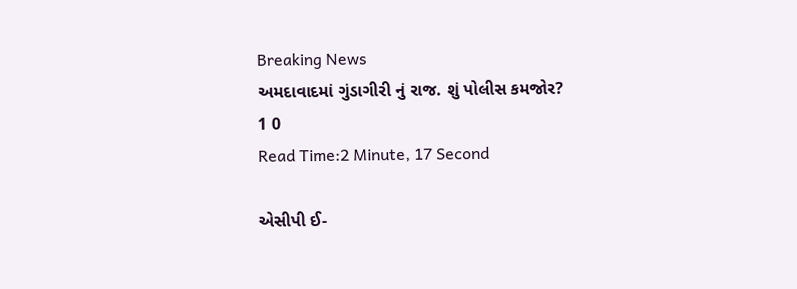Breaking News
અમદાવાદમાં ગુંડાગીરી નું રાજ. શું પોલીસ કમજોર?
1 0
Read Time:2 Minute, 17 Second

એસીપી ઈ-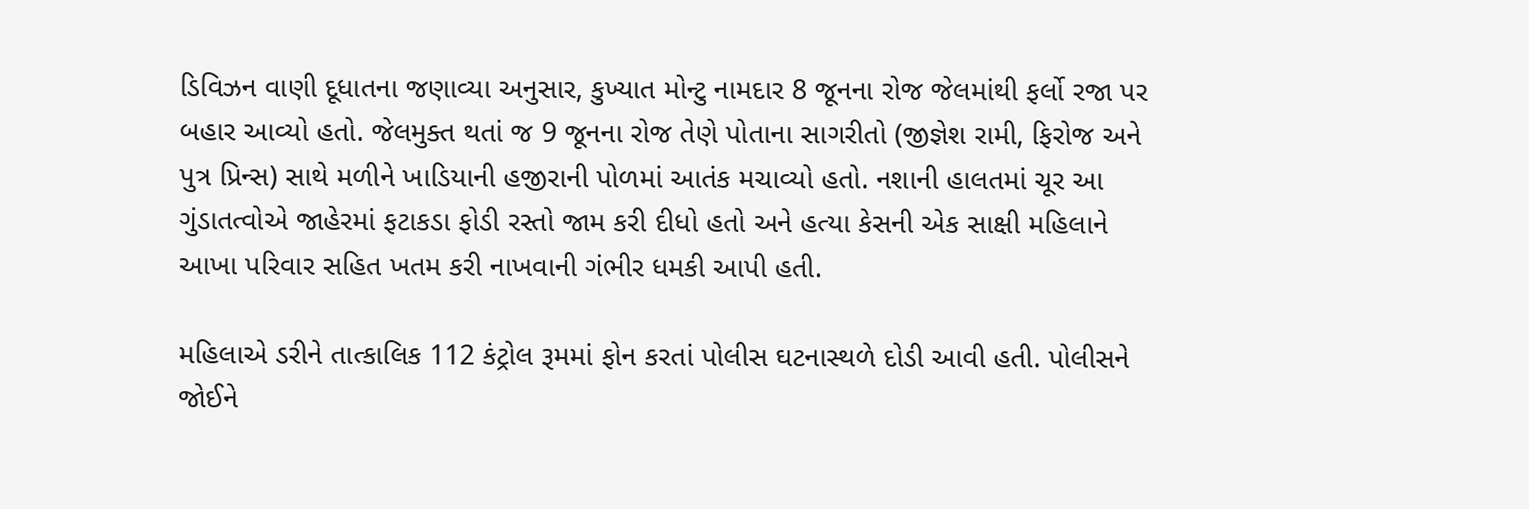ડિવિઝન વાણી દૂધાતના જણાવ્યા અનુસાર, કુખ્યાત મોન્ટુ નામદાર 8 જૂનના રોજ જેલમાંથી ફર્લો રજા પર બહાર આવ્યો હતો. જેલમુક્ત થતાં જ 9 જૂનના રોજ તેણે પોતાના સાગરીતો (જીજ્ઞેશ રામી, ફિરોજ અને પુત્ર પ્રિન્સ) સાથે મળીને ખાડિયાની હજીરાની પોળમાં આતંક મચાવ્યો હતો. નશાની હાલતમાં ચૂર આ ગુંડાતત્વોએ જાહેરમાં ફટાકડા ફોડી રસ્તો જામ કરી દીધો હતો અને હત્યા કેસની એક સાક્ષી મહિલાને આખા પરિવાર સહિત ખતમ કરી નાખવાની ગંભીર ધમકી આપી હતી.

મહિલાએ ડરીને તાત્કાલિક 112 કંટ્રોલ રૂમમાં ફોન કરતાં પોલીસ ઘટનાસ્થળે દોડી આવી હતી. પોલીસને જોઈને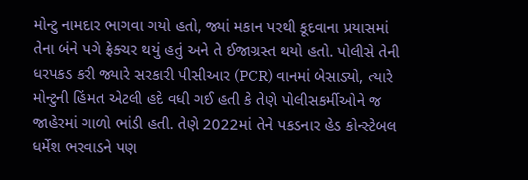મોન્ટુ નામદાર ભાગવા ગયો હતો, જ્યાં મકાન પરથી કૂદવાના પ્રયાસમાં તેના બંને પગે ફ્રેક્ચર થયું હતું અને તે ઈજાગ્રસ્ત થયો હતો. પોલીસે તેની ધરપકડ કરી જ્યારે સરકારી પીસીઆર (PCR) વાનમાં બેસાડ્યો, ત્યારે મોન્ટુની હિંમત એટલી હદે વધી ગઈ હતી કે તેણે પોલીસકર્મીઓને જ જાહેરમાં ગાળો ભાંડી હતી. તેણે 2022માં તેને પકડનાર હેડ કોન્સ્ટેબલ ધર્મેશ ભરવાડને પણ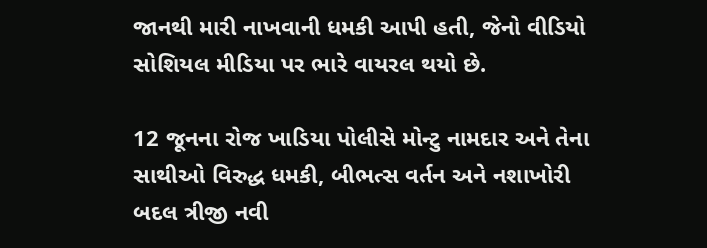જાનથી મારી નાખવાની ધમકી આપી હતી, જેનો વીડિયો સોશિયલ મીડિયા પર ભારે વાયરલ થયો છે.

12 જૂનના રોજ ખાડિયા પોલીસે મોન્ટુ નામદાર અને તેના સાથીઓ વિરુદ્ધ ધમકી, બીભત્સ વર્તન અને નશાખોરી બદલ ત્રીજી નવી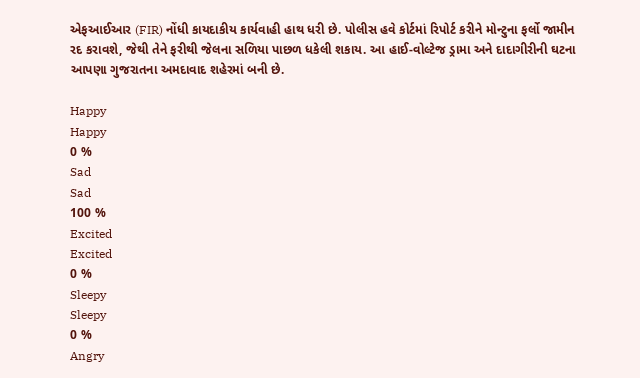એફઆઈઆર (FIR) નોંધી કાયદાકીય કાર્યવાહી હાથ ધરી છે. પોલીસ હવે કોર્ટમાં રિપોર્ટ કરીને મોન્ટુના ફર્લો જામીન રદ કરાવશે, જેથી તેને ફરીથી જેલના સળિયા પાછળ ધકેલી શકાય. આ હાઈ-વોલ્ટેજ ડ્રામા અને દાદાગીરીની ઘટના આપણા ગુજરાતના અમદાવાદ શહેરમાં બની છે.

Happy
Happy
0 %
Sad
Sad
100 %
Excited
Excited
0 %
Sleepy
Sleepy
0 %
Angry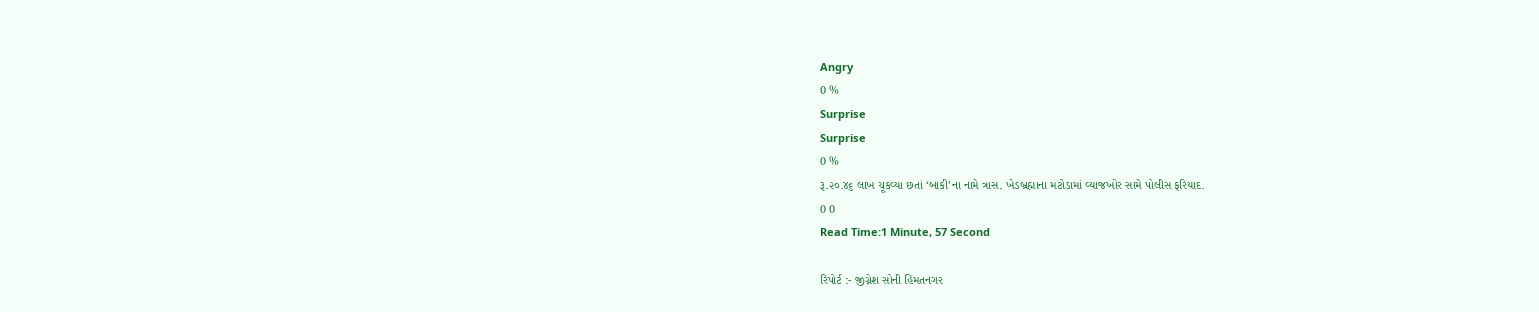Angry
0 %
Surprise
Surprise
0 %
રૂ.૨૦.૪૬ લાખ ચૂકવ્યા છતાં ‘બાકી’ના નામે ત્રાસ. ખેડબ્રહ્માના મટોડામાં વ્યાજખોર સામે પોલીસ ફરિયાદ.
0 0
Read Time:1 Minute, 57 Second

રિપોર્ટ :- જીગ્નેશ સોની હિંમતનગર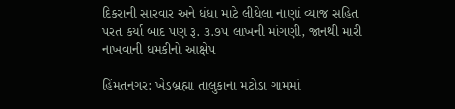દિકરાની સારવાર અને ધંધા માટે લીધેલા નાણાં વ્યાજ સહિત પરત કર્યા બાદ પણ રૂ. ૩.૭૫ લાખની માંગણી, જાનથી મારી નાખવાની ધમકીનો આક્ષેપ

હિંમતનગર: ખેડબ્રહ્મા તાલુકાના મટોડા ગામમાં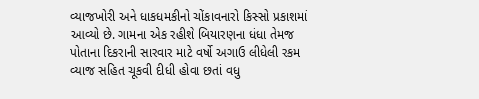વ્યાજખોરી અને ધાકધમકીનો ચોંકાવનારો કિસ્સો પ્રકાશમાં આવ્યો છે. ગામના એક રહીશે બિયારણના ધંધા તેમજ પોતાના દિકરાની સારવાર માટે વર્ષો અગાઉ લીધેલી રકમ વ્યાજ સહિત ચૂકવી દીધી હોવા છતાં વધુ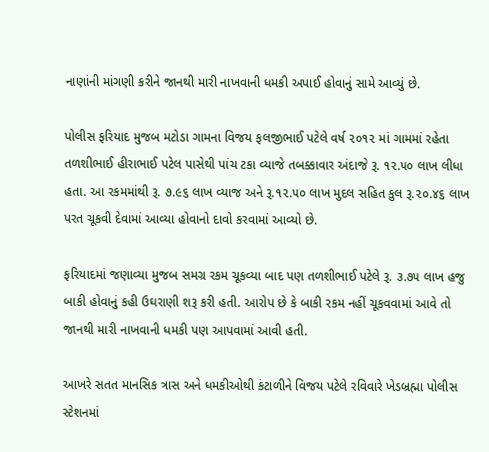નાણાંની માંગણી કરીને જાનથી મારી નાખવાની ધમકી અપાઈ હોવાનું સામે આવ્યું છે.

પોલીસ ફરિયાદ મુજબ મટોડા ગામના વિજય ફલજીભાઈ પટેલે વર્ષ ૨૦૧૨ માં ગામમાં રહેતા તળશીભાઈ હીરાભાઈ પટેલ પાસેથી પાંચ ટકા વ્યાજે તબક્કાવાર અંદાજે રૂ. ૧૨.૫૦ લાખ લીધા હતા. આ રકમમાંથી રૂ. ૭.૯૬ લાખ વ્યાજ અને રૂ.૧૨.૫૦ લાખ મુદલ સહિત કુલ રૂ.૨૦.૪૬ લાખ પરત ચૂકવી દેવામાં આવ્યા હોવાનો દાવો કરવામાં આવ્યો છે.

ફરિયાદમાં જણાવ્યા મુજબ સમગ્ર રકમ ચૂકવ્યા બાદ પણ તળશીભાઈ પટેલે રૂ. ૩.૭૫ લાખ હજુ બાકી હોવાનું કહી ઉઘરાણી શરૂ કરી હતી. આરોપ છે કે બાકી રકમ નહીં ચૂકવવામાં આવે તો જાનથી મારી નાખવાની ધમકી પણ આપવામાં આવી હતી.

આખરે સતત માનસિક ત્રાસ અને ધમકીઓથી કંટાળીને વિજય પટેલે રવિવારે ખેડબ્રહ્મા પોલીસ સ્ટેશનમાં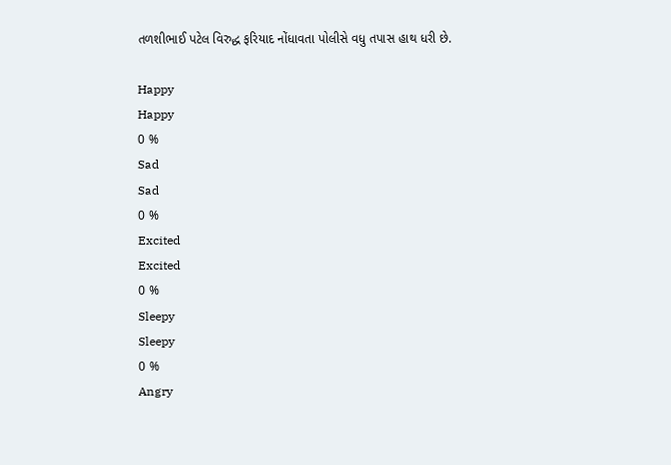તળશીભાઈ પટેલ વિરુદ્ધ ફરિયાદ નોંધાવતા પોલીસે વધુ તપાસ હાથ ધરી છે.

Happy
Happy
0 %
Sad
Sad
0 %
Excited
Excited
0 %
Sleepy
Sleepy
0 %
Angry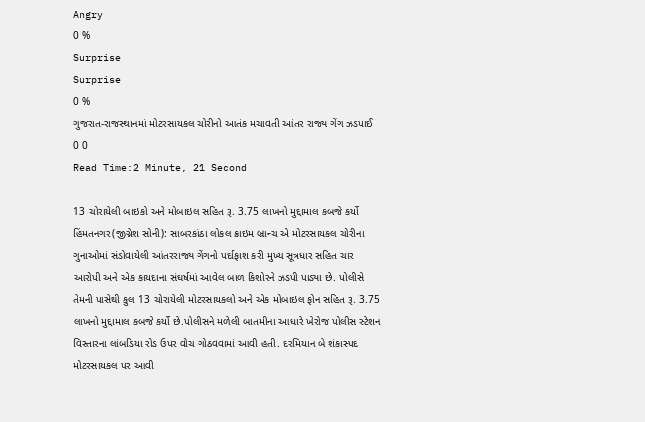Angry
0 %
Surprise
Surprise
0 %
ગુજરાત-રાજસ્થાનમાં મોટરસાયકલ ચોરીનો આતંક મચાવતી આંતર રાજ્ય ગેંગ ઝડપાઈ
0 0
Read Time:2 Minute, 21 Second

13 ચોરાયેલી બાઇકો અને મોબાઇલ સહિત રૂ. 3.75 લાખનો મુદ્દામાલ કબજે કર્યો
હિંમતનગર(જીગ્નેશ સોની): સાબરકાંઠા લોકલ ક્રાઇમ બ્રાન્ચ એ મોટરસાયકલ ચોરીના ગુનાઓમાં સંડોવાયેલી આંતરરાજ્ય ગેંગનો પર્દાફાશ કરી મુખ્ય સૂત્રધાર સહિત ચાર આરોપી અને એક કાયદાના સંઘર્ષમાં આવેલ બાળ કિશોરને ઝડપી પાડ્યા છે. પોલીસે તેમની પાસેથી કુલ 13 ચોરાયેલી મોટરસાયકલો અને એક મોબાઇલ ફોન સહિત રૂ. 3.75 લાખનો મુદ્દામાલ કબજે કર્યો છે.પોલીસને મળેલી બાતમીના આધારે ખેરોજ પોલીસ સ્ટેશન વિસ્તારના લાંબડિયા રોડ ઉપર વોચ ગોઠવવામાં આવી હતી. દરમિયાન બે શંકાસ્પદ મોટરસાયકલ પર આવી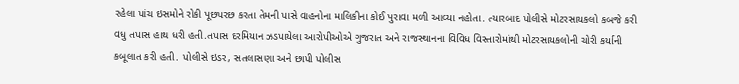રહેલા પાંચ ઇસમોને રોકી પૂછપરછ કરતા તેમની પાસે વાહનોના માલિકીના કોઈ પુરાવા મળી આવ્યા નહોતા. ત્યારબાદ પોલીસે મોટરસાયકલો કબજે કરી વધુ તપાસ હાથ ધરી હતી.તપાસ દરમિયાન ઝડપાયેલા આરોપીઓએ ગુજરાત અને રાજસ્થાનના વિવિધ વિસ્તારોમાંથી મોટરસાયકલોની ચોરી કર્યાની કબૂલાત કરી હતી. પોલીસે ઇડર, સતલાસણા અને છાપી પોલીસ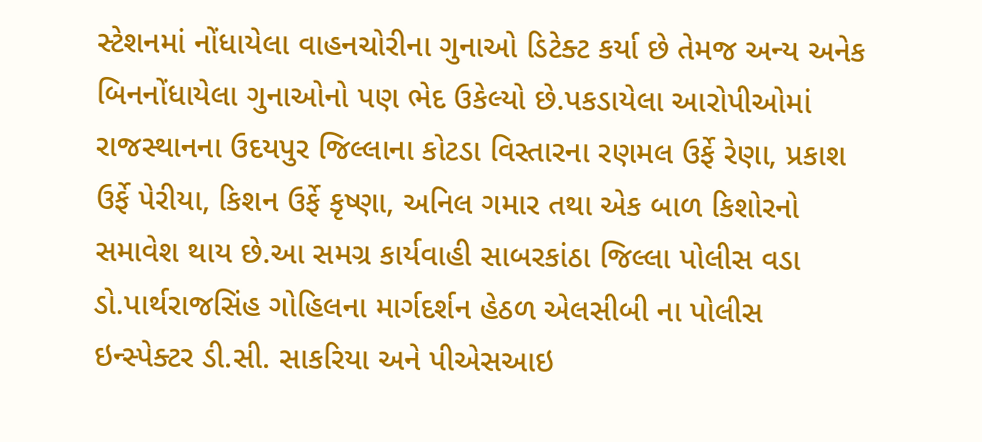સ્ટેશનમાં નોંધાયેલા વાહનચોરીના ગુનાઓ ડિટેક્ટ કર્યા છે તેમજ અન્ય અનેક બિનનોંધાયેલા ગુનાઓનો પણ ભેદ ઉકેલ્યો છે.પકડાયેલા આરોપીઓમાં રાજસ્થાનના ઉદયપુર જિલ્લાના કોટડા વિસ્તારના રણમલ ઉર્ફે રેણા, પ્રકાશ ઉર્ફે પેરીયા, કિશન ઉર્ફે કૃષ્ણા, અનિલ ગમાર તથા એક બાળ કિશોરનો સમાવેશ થાય છે.આ સમગ્ર કાર્યવાહી સાબરકાંઠા જિલ્લા પોલીસ વડા ડો.પાર્થરાજસિંહ ગોહિલના માર્ગદર્શન હેઠળ એલસીબી ના પોલીસ ઇન્સ્પેક્ટર ડી.સી. સાકરિયા અને પીએસઆઇ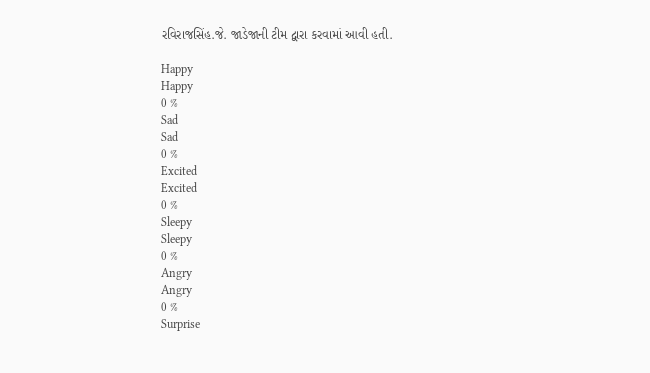રવિરાજસિંહ.જે. જાડેજાની ટીમ દ્વારા કરવામાં આવી હતી.

Happy
Happy
0 %
Sad
Sad
0 %
Excited
Excited
0 %
Sleepy
Sleepy
0 %
Angry
Angry
0 %
Surprise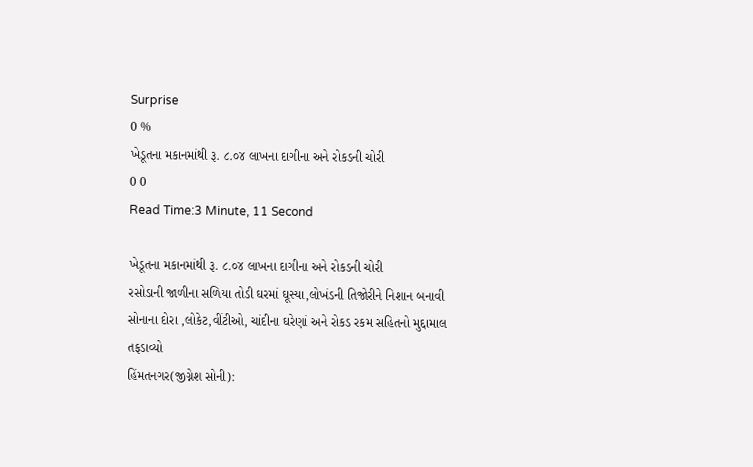Surprise
0 %
ખેડૂતના મકાનમાંથી રૂ. ૮.૦૪ લાખના દાગીના અને રોકડની ચોરી
0 0
Read Time:3 Minute, 11 Second

ખેડૂતના મકાનમાંથી રૂ. ૮.૦૪ લાખના દાગીના અને રોકડની ચોરી
રસોડાની જાળીના સળિયા તોડી ઘરમાં ઘૂસ્યા,લોખંડની તિજોરીને નિશાન બનાવી
સોનાના દોરા ,લોકેટ,વીંટીઓ, ચાંદીના ઘરેણાં અને રોકડ રકમ સહિતનો મુદ્દામાલ તફડાવ્યો
હિંમતનગર(જીગ્નેશ સોની):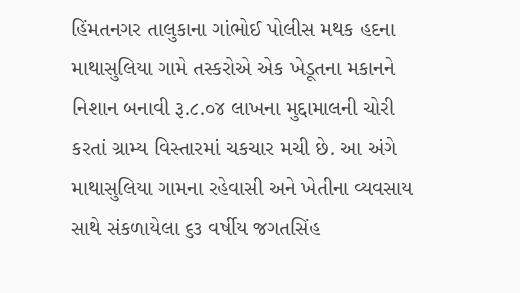હિંમતનગર તાલુકાના ગાંભોઈ પોલીસ મથક હદના માથાસુલિયા ગામે તસ્કરોએ એક ખેડૂતના મકાનને નિશાન બનાવી રૂ.૮.૦૪ લાખના મુદ્દામાલની ચોરી કરતાં ગ્રામ્ય વિસ્તારમાં ચકચાર મચી છે. આ અંગે માથાસુલિયા ગામના રહેવાસી અને ખેતીના વ્યવસાય સાથે સંકળાયેલા ૬૩ વર્ષીય જગતસિંહ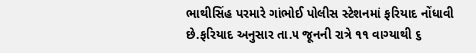ભાથીસિંહ પરમારે ગાંભોઈ પોલીસ સ્ટેશનમાં ફરિયાદ નોંધાવી છે.ફરિયાદ અનુસાર તા.૫ જૂનની રાત્રે ૧૧ વાગ્યાથી ૬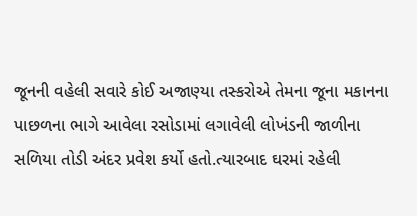જૂનની વહેલી સવારે કોઈ અજાણ્યા તસ્કરોએ તેમના જૂના મકાનના પાછળના ભાગે આવેલા રસોડામાં લગાવેલી લોખંડની જાળીના સળિયા તોડી અંદર પ્રવેશ કર્યો હતો.ત્યારબાદ ઘરમાં રહેલી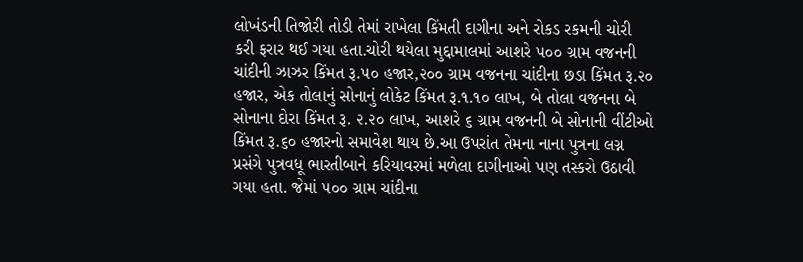લોખંડની તિજોરી તોડી તેમાં રાખેલા કિંમતી દાગીના અને રોકડ રકમની ચોરી કરી ફરાર થઈ ગયા હતા.ચોરી થયેલા મુદ્દામાલમાં આશરે ૫૦૦ ગ્રામ વજનની ચાંદીની ઝાઝર કિંમત રૂ.૫૦ હજાર,૨૦૦ ગ્રામ વજનના ચાંદીના છડા કિંમત રૂ.૨૦ હજાર, એક તોલાનું સોનાનું લોકેટ કિંમત રૂ.૧.૧૦ લાખ, બે તોલા વજનના બે સોનાના દોરા કિંમત રૂ. ૨.૨૦ લાખ, આશરે ૬ ગ્રામ વજનની બે સોનાની વીંટીઓ કિંમત રૂ.૬૦ હજારનો સમાવેશ થાય છે.આ ઉપરાંત તેમના નાના પુત્રના લગ્ન પ્રસંગે પુત્રવધૂ ભારતીબાને કરિયાવરમાં મળેલા દાગીનાઓ પણ તસ્કરો ઉઠાવી ગયા હતા. જેમાં ૫૦૦ ગ્રામ ચાંદીના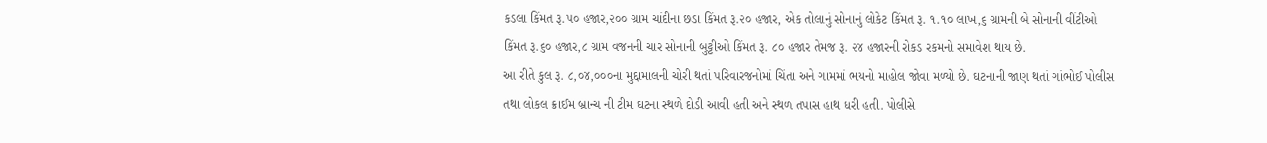કડલા કિંમત રૂ.૫૦ હજાર,૨૦૦ ગ્રામ ચાંદીના છડા કિંમત રૂ.૨૦ હજાર, એક તોલાનું સોનાનું લોકેટ કિંમત રૂ. ૧.૧૦ લાખ,૬ ગ્રામની બે સોનાની વીંટીઓ કિંમત રૂ.૬૦ હજાર,૮ ગ્રામ વજનની ચાર સોનાની બુટ્ટીઓ કિંમત રૂ. ૮૦ હજાર તેમજ રૂ. ૨૪ હજારની રોકડ રકમનો સમાવેશ થાય છે.
આ રીતે કુલ રૂ. ૮,૦૪,૦૦૦ના મુદ્દામાલની ચોરી થતાં પરિવારજનોમાં ચિંતા અને ગામમાં ભયનો માહોલ જોવા મળ્યો છે. ઘટનાની જાણ થતાં ગાંભોઈ પોલીસ તથા લોકલ ક્રાઈમ બ્રાન્ચ ની ટીમ ઘટના સ્થળે દોડી આવી હતી અને સ્થળ તપાસ હાથ ધરી હતી. પોલીસે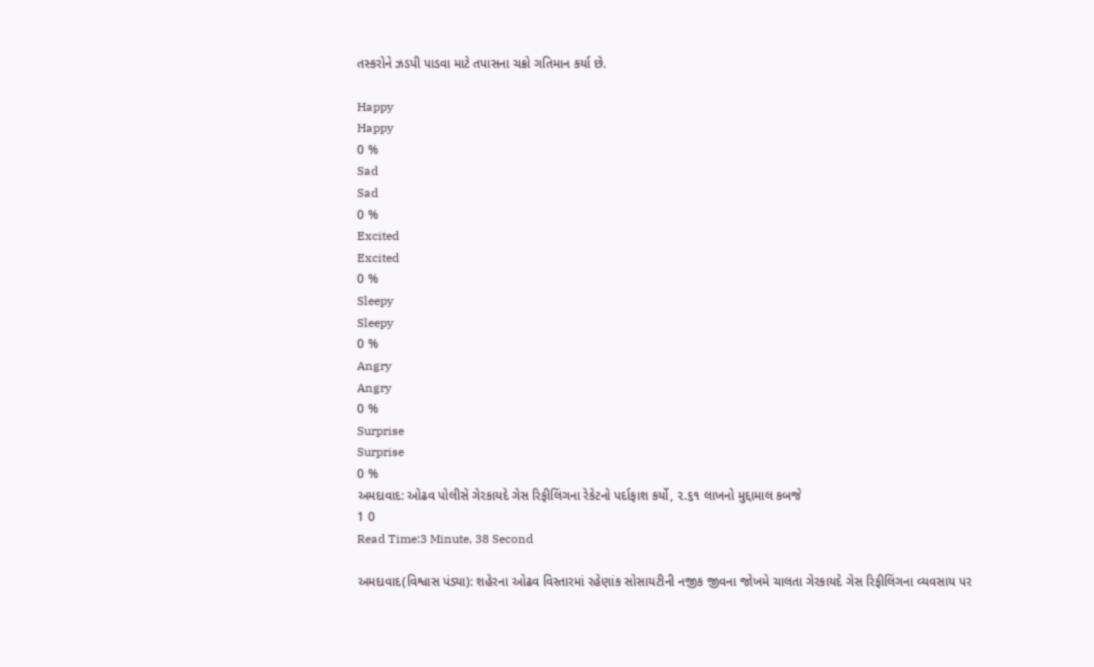તસ્કરોને ઝડપી પાડવા માટે તપાસના ચક્રો ગતિમાન કર્યા છે.

Happy
Happy
0 %
Sad
Sad
0 %
Excited
Excited
0 %
Sleepy
Sleepy
0 %
Angry
Angry
0 %
Surprise
Surprise
0 %
અમદાવાદ: ઓઢવ પોલીસે ગેરકાયદે ગેસ રિફીલિંગના રેકેટનો પર્દાફાશ કર્યો, ૨.૬૧ લાખનો મુદ્દામાલ કબજે
1 0
Read Time:3 Minute, 38 Second

અમદાવાદ(વિશ્વાસ પંડ્યા): શહેરના ઓઢવ વિસ્તારમાં રહેણાંક સોસાયટીની નજીક જીવના જોખમે ચાલતા ગેરકાયદે ગેસ રિફીલિંગના વ્યવસાય પર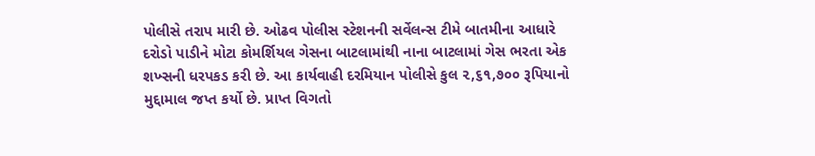પોલીસે તરાપ મારી છે. ઓઢવ પોલીસ સ્ટેશનની સર્વેલન્સ ટીમે બાતમીના આધારે દરોડો પાડીને મોટા કોમર્શિયલ ગેસના બાટલામાંથી નાના બાટલામાં ગેસ ભરતા એક શખ્સની ધરપકડ કરી છે. આ કાર્યવાહી દરમિયાન પોલીસે કુલ ૨,૬૧,૭૦૦ રૂપિયાનો મુદ્દામાલ જપ્ત કર્યો છે. પ્રાપ્ત વિગતો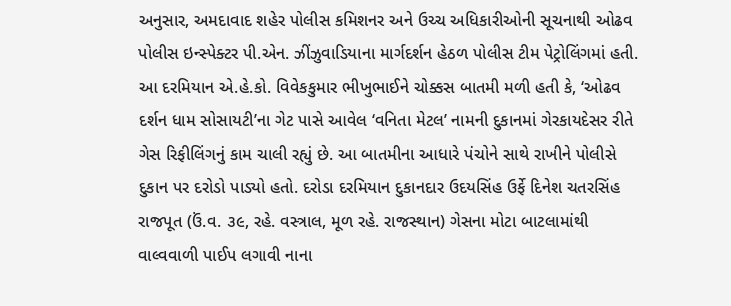અનુસાર, અમદાવાદ શહેર પોલીસ કમિશનર અને ઉચ્ચ અધિકારીઓની સૂચનાથી ઓઢવ પોલીસ ઇન્સ્પેક્ટર પી.એન. ઝીંઝુવાડિયાના માર્ગદર્શન હેઠળ પોલીસ ટીમ પેટ્રોલિંગમાં હતી. આ દરમિયાન એ.હે.કો. વિવેકકુમાર ભીખુભાઈને ચોક્કસ બાતમી મળી હતી કે, ‘ઓઢવ દર્શન ધામ સોસાયટી’ના ગેટ પાસે આવેલ ‘વનિતા મેટલ’ નામની દુકાનમાં ગેરકાયદેસર રીતે ગેસ રિફીલિંગનું કામ ચાલી રહ્યું છે. આ બાતમીના આધારે પંચોને સાથે રાખીને પોલીસે દુકાન પર દરોડો પાડ્યો હતો. દરોડા દરમિયાન દુકાનદાર ઉદયસિંહ ઉર્ફે દિનેશ ચતરસિંહ રાજપૂત (ઉં.વ. ૩૯, રહે. વસ્ત્રાલ, મૂળ રહે. રાજસ્થાન) ગેસના મોટા બાટલામાંથી વાલ્વવાળી પાઈપ લગાવી નાના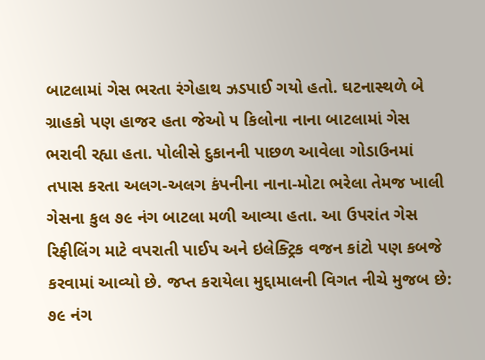બાટલામાં ગેસ ભરતા રંગેહાથ ઝડપાઈ ગયો હતો. ઘટનાસ્થળે બે ગ્રાહકો પણ હાજર હતા જેઓ ૫ કિલોના નાના બાટલામાં ગેસ ભરાવી રહ્યા હતા. પોલીસે દુકાનની પાછળ આવેલા ગોડાઉનમાં તપાસ કરતા અલગ-અલગ કંપનીના નાના-મોટા ભરેલા તેમજ ખાલી ગેસના કુલ ૭૯ નંગ બાટલા મળી આવ્યા હતા. આ ઉપરાંત ગેસ રિફીલિંગ માટે વપરાતી પાઈપ અને ઇલેક્ટ્રિક વજન કાંટો પણ કબજે કરવામાં આવ્યો છે. જપ્ત કરાયેલા મુદ્દામાલની વિગત નીચે મુજબ છે: ૭૯ નંગ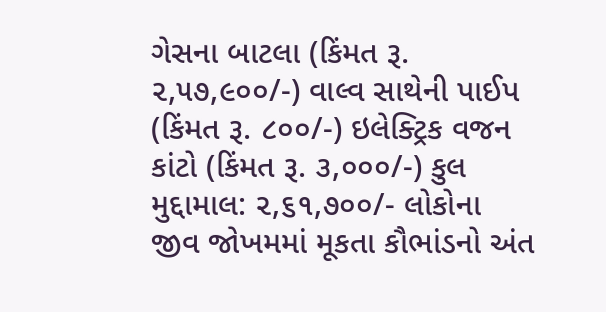ગેસના બાટલા (કિંમત રૂ. ૨,૫૭,૯૦૦/-) વાલ્વ સાથેની પાઈપ (કિંમત રૂ. ૮૦૦/-) ઇલેક્ટ્રિક વજન કાંટો (કિંમત રૂ. ૩,૦૦૦/-) કુલ મુદ્દામાલ: ૨,૬૧,૭૦૦/- લોકોના જીવ જોખમમાં મૂકતા કૌભાંડનો અંત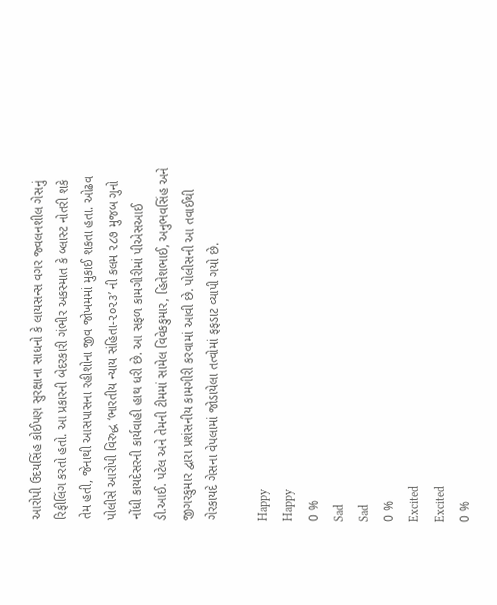આરોપી ઉદયસિંહ કોઈપણ સુરક્ષાના સાધનો કે લાયસન્સ વગર જ્વલનશીલ ગેસનું રિફીલિંગ કરતો હતો. આ પ્રકારની બેદરકારી ગંભીર અકસ્માત કે બ્લાસ્ટ નોતરી શકે તેમ હતી, જેનાથી આસપાસના રહીશોના જીવ જોખમમાં મુકાઈ શકતા હતા. ઓઢવ પોલીસે આરોપી વિરુદ્ધ ‘ભારતીય ન્યાય સંહિતા-૨૦૨૩’ ની કલમ ૨૮૭ મુજબ ગુનો નોંધી કાયદેસરની કાર્યવાહી હાથ ધરી છે. આ સફળ કામગીરીમાં પીએસઆઈ ડી.આઈ. પટેલ અને તેમની ટીમમાં સામેલ વિવેકકુમાર, હિતેશભાઈ, અનુભવસિંહ અને જીગરકુમાર દ્વારા પ્રશંસનીય કામગીરી કરવામાં આવી છે. પોલીસની આ તવાઈથી ગેરકાયદે ગેસના વેપલામાં જોડાયેલા તત્વોમાં ફફડાટ વ્યાપી ગયો છે.

Happy
Happy
0 %
Sad
Sad
0 %
Excited
Excited
0 %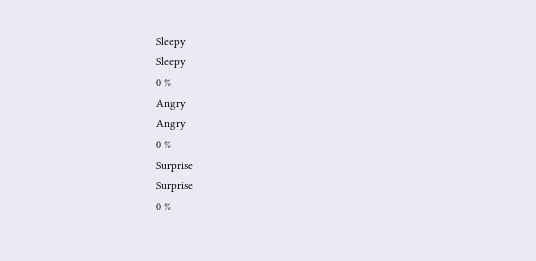Sleepy
Sleepy
0 %
Angry
Angry
0 %
Surprise
Surprise
0 %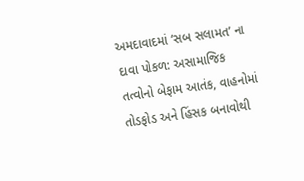અમદાવાદમાં ‘સબ સલામત’ ના દાવા પોકળ: અસામાજિક તત્વોનો બેફામ આતંક, વાહનોમાં તોડફોડ અને હિંસક બનાવોથી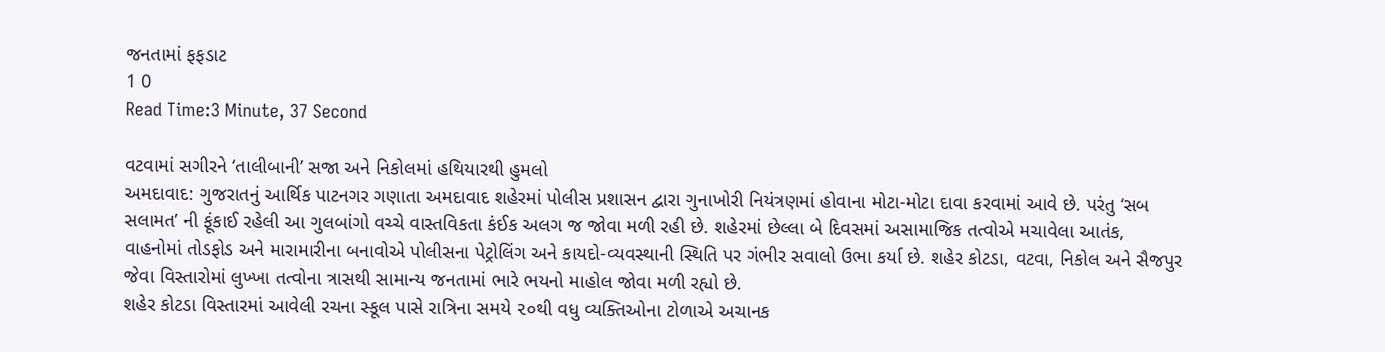જનતામાં ફફડાટ
1 0
Read Time:3 Minute, 37 Second

વટવામાં સગીરને ‘તાલીબાની’ સજા અને નિકોલમાં હથિયારથી હુમલો
અમદાવાદ: ગુજરાતનું આર્થિક પાટનગર ગણાતા અમદાવાદ શહેરમાં પોલીસ પ્રશાસન દ્વારા ગુનાખોરી નિયંત્રણમાં હોવાના મોટા-મોટા દાવા કરવામાં આવે છે. પરંતુ ‘સબ સલામત’ ની ફૂંકાઈ રહેલી આ ગુલબાંગો વચ્ચે વાસ્તવિકતા કંઈક અલગ જ જોવા મળી રહી છે. શહેરમાં છેલ્લા બે દિવસમાં અસામાજિક તત્વોએ મચાવેલા આતંક, વાહનોમાં તોડફોડ અને મારામારીના બનાવોએ પોલીસના પેટ્રોલિંગ અને કાયદો-વ્યવસ્થાની સ્થિતિ પર ગંભીર સવાલો ઉભા કર્યા છે. શહેર કોટડા, વટવા, નિકોલ અને સૈજપુર જેવા વિસ્તારોમાં લુખ્ખા તત્વોના ત્રાસથી સામાન્ય જનતામાં ભારે ભયનો માહોલ જોવા મળી રહ્યો છે.
શહેર કોટડા વિસ્તારમાં આવેલી રચના સ્કૂલ પાસે રાત્રિના સમયે ૨૦થી વધુ વ્યક્તિઓના ટોળાએ અચાનક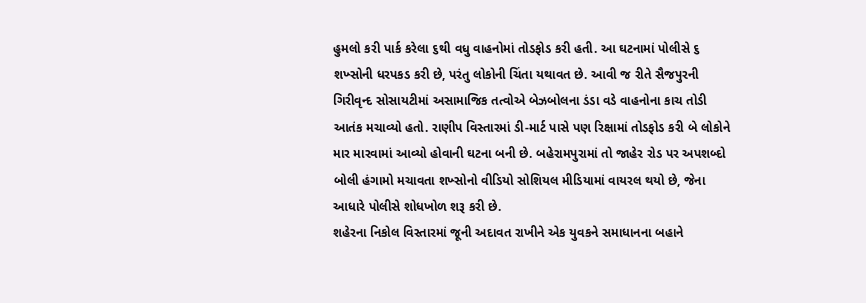હુમલો કરી પાર્ક કરેલા ૬થી વધુ વાહનોમાં તોડફોડ કરી હતી. આ ઘટનામાં પોલીસે ૬ શખ્સોની ધરપકડ કરી છે, પરંતુ લોકોની ચિંતા યથાવત છે. આવી જ રીતે સૈજપુરની ગિરીવૃન્દ સોસાયટીમાં અસામાજિક તત્વોએ બેઝબોલના ડંડા વડે વાહનોના કાચ તોડી આતંક મચાવ્યો હતો. રાણીપ વિસ્તારમાં ડી-માર્ટ પાસે પણ રિક્ષામાં તોડફોડ કરી બે લોકોને માર મારવામાં આવ્યો હોવાની ઘટના બની છે. બહેરામપુરામાં તો જાહેર રોડ પર અપશબ્દો બોલી હંગામો મચાવતા શખ્સોનો વીડિયો સોશિયલ મીડિયામાં વાયરલ થયો છે, જેના આધારે પોલીસે શોધખોળ શરૂ કરી છે.
શહેરના નિકોલ વિસ્તારમાં જૂની અદાવત રાખીને એક યુવકને સમાધાનના બહાને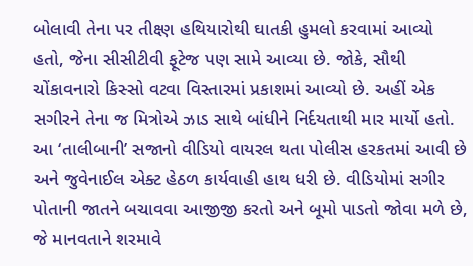બોલાવી તેના પર તીક્ષ્ણ હથિયારોથી ઘાતકી હુમલો કરવામાં આવ્યો હતો, જેના સીસીટીવી ફૂટેજ પણ સામે આવ્યા છે. જોકે, સૌથી ચોંકાવનારો કિસ્સો વટવા વિસ્તારમાં પ્રકાશમાં આવ્યો છે. અહીં એક સગીરને તેના જ મિત્રોએ ઝાડ સાથે બાંધીને નિર્દયતાથી માર માર્યો હતો. આ ‘તાલીબાની’ સજાનો વીડિયો વાયરલ થતા પોલીસ હરકતમાં આવી છે અને જુવેનાઈલ એક્ટ હેઠળ કાર્યવાહી હાથ ધરી છે. વીડિયોમાં સગીર પોતાની જાતને બચાવવા આજીજી કરતો અને બૂમો પાડતો જોવા મળે છે, જે માનવતાને શરમાવે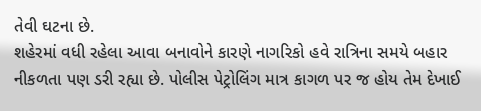તેવી ઘટના છે.
શહેરમાં વધી રહેલા આવા બનાવોને કારણે નાગરિકો હવે રાત્રિના સમયે બહાર નીકળતા પણ ડરી રહ્યા છે. પોલીસ પેટ્રોલિંગ માત્ર કાગળ પર જ હોય તેમ દેખાઈ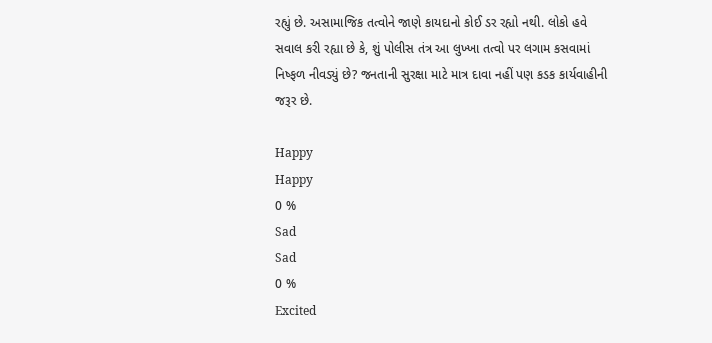રહ્યું છે. અસામાજિક તત્વોને જાણે કાયદાનો કોઈ ડર રહ્યો નથી. લોકો હવે સવાલ કરી રહ્યા છે કે, શું પોલીસ તંત્ર આ લુખ્ખા તત્વો પર લગામ કસવામાં નિષ્ફળ નીવડ્યું છે? જનતાની સુરક્ષા માટે માત્ર દાવા નહીં પણ કડક કાર્યવાહીની જરૂર છે.

Happy
Happy
0 %
Sad
Sad
0 %
Excited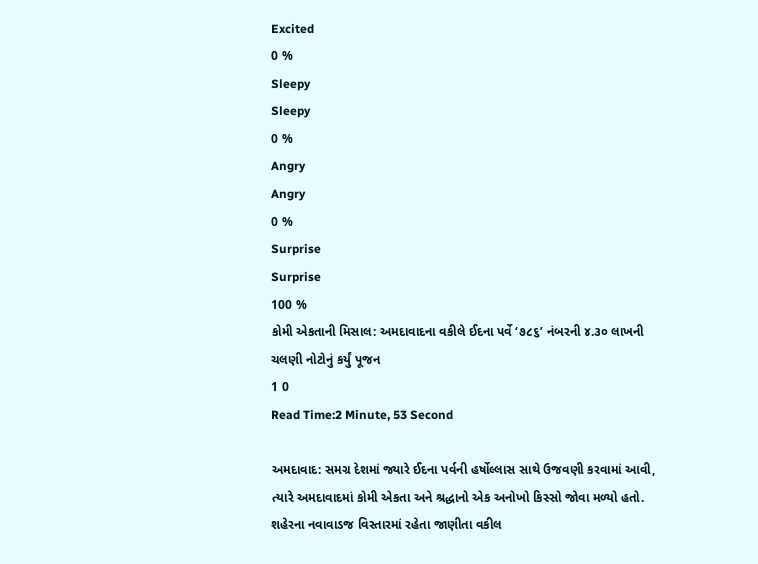Excited
0 %
Sleepy
Sleepy
0 %
Angry
Angry
0 %
Surprise
Surprise
100 %
કોમી એકતાની મિસાલ: અમદાવાદના વકીલે ઈદના પર્વે ‘૭૮૬’ નંબરની ૪.૩૦ લાખની ચલણી નોટોનું કર્યું પૂજન
1 0
Read Time:2 Minute, 53 Second

અમદાવાદ: સમગ્ર દેશમાં જ્યારે ઈદના પર્વની હર્ષોલ્લાસ સાથે ઉજવણી કરવામાં આવી, ત્યારે અમદાવાદમાં કોમી એકતા અને શ્રદ્ધાનો એક અનોખો કિસ્સો જોવા મળ્યો હતો. શહેરના નવાવાડજ વિસ્તારમાં રહેતા જાણીતા વકીલ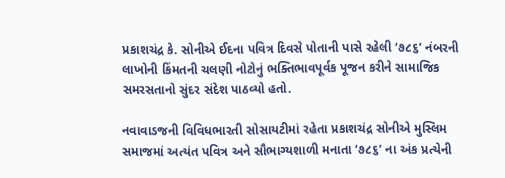પ્રકાશચંદ્ર કે. સોનીએ ઈદના પવિત્ર દિવસે પોતાની પાસે રહેલી ‘૭૮૬’ નંબરની લાખોની કિંમતની ચલણી નોટોનું ભક્તિભાવપૂર્વક પૂજન કરીને સામાજિક સમરસતાનો સુંદર સંદેશ પાઠવ્યો હતો.

નવાવાડજની વિવિધભારતી સોસાયટીમાં રહેતા પ્રકાશચંદ્ર સોનીએ મુસ્લિમ સમાજમાં અત્યંત પવિત્ર અને સૌભાગ્યશાળી મનાતા ‘૭૮૬’ ના અંક પ્રત્યેની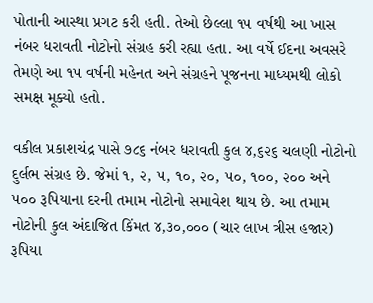પોતાની આસ્થા પ્રગટ કરી હતી. તેઓ છેલ્લા ૧૫ વર્ષથી આ ખાસ નંબર ધરાવતી નોટોનો સંગ્રહ કરી રહ્યા હતા. આ વર્ષે ઈદના અવસરે તેમણે આ ૧૫ વર્ષની મહેનત અને સંગ્રહને પૂજનના માધ્યમથી લોકો સમક્ષ મૂક્યો હતો.

વકીલ પ્રકાશચંદ્ર પાસે ૭૮૬ નંબર ધરાવતી કુલ ૪,૬૨૬ ચલણી નોટોનો દુર્લભ સંગ્રહ છે. જેમાં ૧, ૨, ૫, ૧૦, ૨૦, ૫૦, ૧૦૦, ૨૦૦ અને ૫૦૦ રૂપિયાના દરની તમામ નોટોનો સમાવેશ થાય છે. આ તમામ નોટોની કુલ અંદાજિત કિંમત ૪,૩૦,૦૦૦ (ચાર લાખ ત્રીસ હજાર) રૂપિયા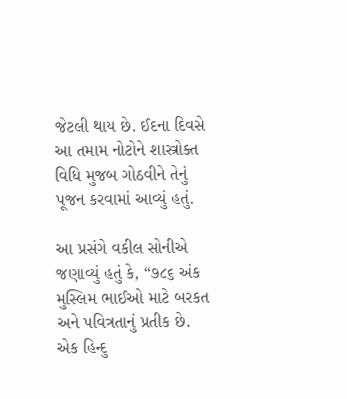જેટલી થાય છે. ઈદના દિવસે આ તમામ નોટોને શાસ્ત્રોક્ત વિધિ મુજબ ગોઠવીને તેનું પૂજન કરવામાં આવ્યું હતું.

આ પ્રસંગે વકીલ સોનીએ જણાવ્યું હતું કે, “૭૮૬ અંક મુસ્લિમ ભાઈઓ માટે બરકત અને પવિત્રતાનું પ્રતીક છે. એક હિન્દુ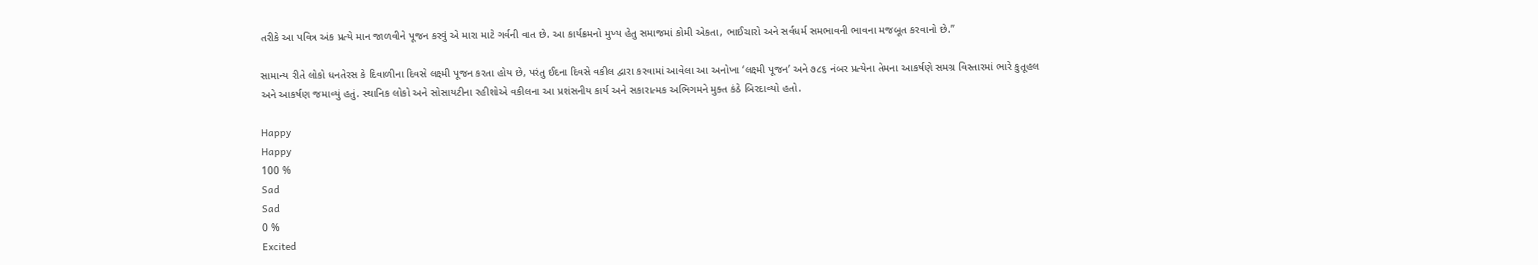તરીકે આ પવિત્ર અંક પ્રત્યે માન જાળવીને પૂજન કરવું એ મારા માટે ગર્વની વાત છે. આ કાર્યક્રમનો મુખ્ય હેતુ સમાજમાં કોમી એકતા, ભાઈચારો અને સર્વધર્મ સમભાવની ભાવના મજબૂત કરવાનો છે.”

સામાન્ય રીતે લોકો ધનતેરસ કે દિવાળીના દિવસે લક્ષ્મી પૂજન કરતા હોય છે, પરંતુ ઈદના દિવસે વકીલ દ્વારા કરવામાં આવેલા આ અનોખા ‘લક્ષ્મી પૂજન’ અને ૭૮૬ નંબર પ્રત્યેના તેમના આકર્ષણે સમગ્ર વિસ્તારમાં ભારે કુતૂહલ અને આકર્ષણ જમાવ્યું હતું. સ્થાનિક લોકો અને સોસાયટીના રહીશોએ વકીલના આ પ્રશંસનીય કાર્ય અને સકારાત્મક અભિગમને મુક્ત કંઠે બિરદાવ્યો હતો.

Happy
Happy
100 %
Sad
Sad
0 %
Excited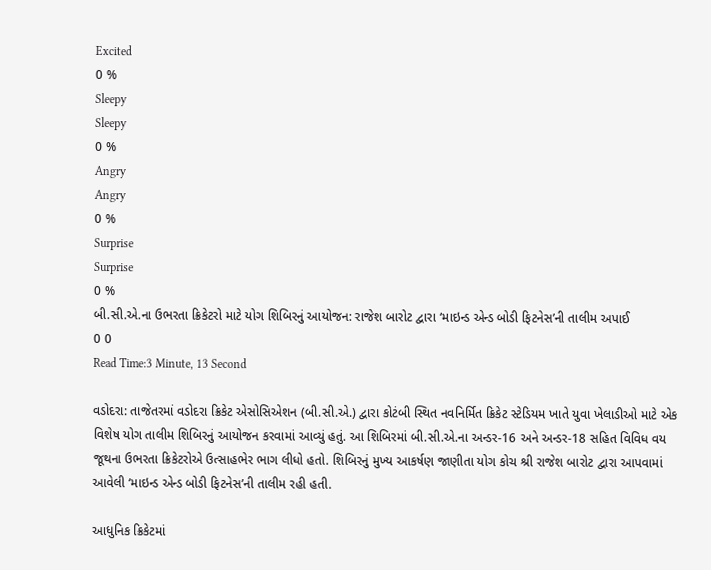Excited
0 %
Sleepy
Sleepy
0 %
Angry
Angry
0 %
Surprise
Surprise
0 %
બી.સી.એ.ના ઉભરતા ક્રિકેટરો માટે યોગ શિબિરનું આયોજન: રાજેશ બારોટ દ્વારા ‘માઇન્ડ એન્ડ બોડી ફિટનેસ’ની તાલીમ અપાઈ
0 0
Read Time:3 Minute, 13 Second

વડોદરા: તાજેતરમાં વડોદરા ક્રિકેટ એસોસિએશન (બી.સી.એ.) દ્વારા કોટંબી સ્થિત નવનિર્મિત ક્રિકેટ સ્ટેડિયમ ખાતે યુવા ખેલાડીઓ માટે એક વિશેષ યોગ તાલીમ શિબિરનું આયોજન કરવામાં આવ્યું હતું. આ શિબિરમાં બી.સી.એ.ના અન્ડર-16 અને અન્ડર-18 સહિત વિવિધ વય જૂથના ઉભરતા ક્રિકેટરોએ ઉત્સાહભેર ભાગ લીધો હતો. શિબિરનું મુખ્ય આકર્ષણ જાણીતા યોગ કોચ શ્રી રાજેશ બારોટ દ્વારા આપવામાં આવેલી ‘માઇન્ડ એન્ડ બોડી ફિટનેસ’ની તાલીમ રહી હતી.

આધુનિક ક્રિકેટમાં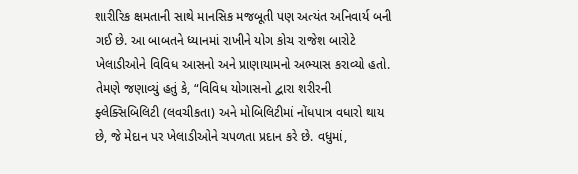શારીરિક ક્ષમતાની સાથે માનસિક મજબૂતી પણ અત્યંત અનિવાર્ય બની ગઈ છે. આ બાબતને ધ્યાનમાં રાખીને યોગ કોચ રાજેશ બારોટે ખેલાડીઓને વિવિધ આસનો અને પ્રાણાયામનો અભ્યાસ કરાવ્યો હતો. તેમણે જણાવ્યું હતું કે, “વિવિધ યોગાસનો દ્વારા શરીરની ફ્લેક્સિબિલિટી (લવચીકતા) અને મોબિલિટીમાં નોંધપાત્ર વધારો થાય છે, જે મેદાન પર ખેલાડીઓને ચપળતા પ્રદાન કરે છે. વધુમાં,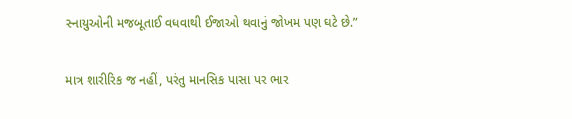સ્નાયુઓની મજબૂતાઈ વધવાથી ઈજાઓ થવાનું જોખમ પણ ઘટે છે.”

માત્ર શારીરિક જ નહીં, પરંતુ માનસિક પાસા પર ભાર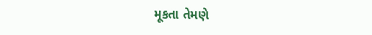મૂકતા તેમણે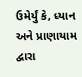ઉમેર્યું કે, ધ્યાન અને પ્રાણાયામ દ્વારા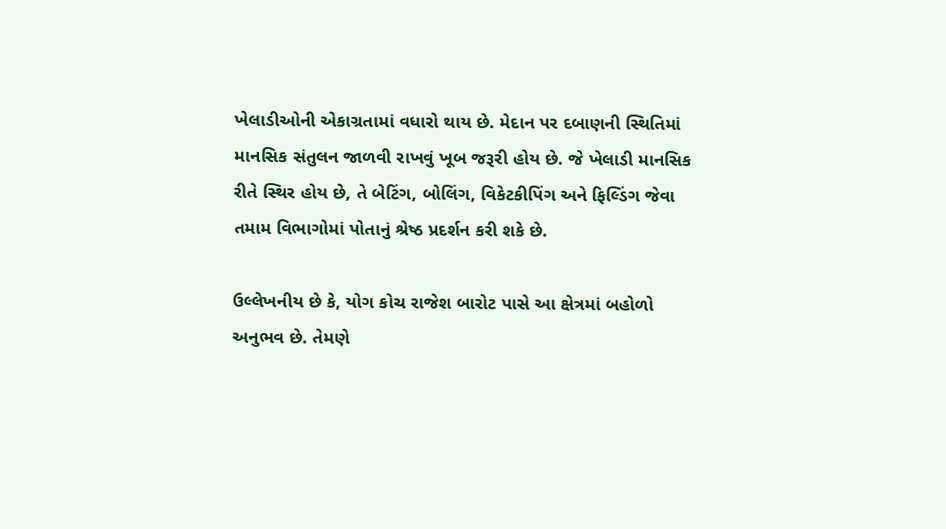ખેલાડીઓની એકાગ્રતામાં વધારો થાય છે. મેદાન પર દબાણની સ્થિતિમાં માનસિક સંતુલન જાળવી રાખવું ખૂબ જરૂરી હોય છે. જે ખેલાડી માનસિક રીતે સ્થિર હોય છે, તે બેટિંગ, બોલિંગ, વિકેટકીપિંગ અને ફિલ્ડિંગ જેવા તમામ વિભાગોમાં પોતાનું શ્રેષ્ઠ પ્રદર્શન કરી શકે છે.

ઉલ્લેખનીય છે કે, યોગ કોચ રાજેશ બારોટ પાસે આ ક્ષેત્રમાં બહોળો અનુભવ છે. તેમણે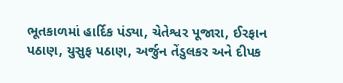ભૂતકાળમાં હાર્દિક પંડ્યા, ચેતેશ્વર પૂજારા, ઈરફાન પઠાણ, યુસુફ પઠાણ, અર્જુન તેંડુલકર અને દીપક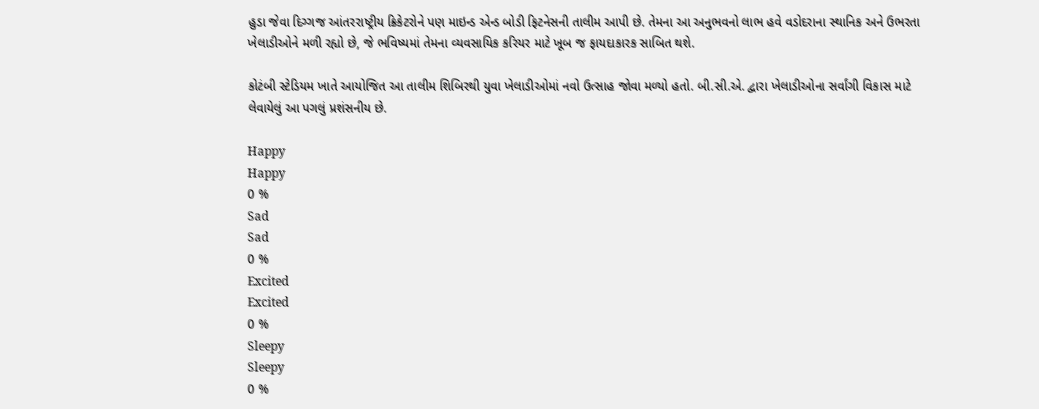હુડા જેવા દિગ્ગજ આંતરરાષ્ટ્રીય ક્રિકેટરોને પણ માઇન્ડ એન્ડ બોડી ફિટનેસની તાલીમ આપી છે. તેમના આ અનુભવનો લાભ હવે વડોદરાના સ્થાનિક અને ઉભરતા ખેલાડીઓને મળી રહ્યો છે, જે ભવિષ્યમાં તેમના વ્યવસાયિક કરિયર માટે ખૂબ જ ફાયદાકારક સાબિત થશે.

કોટંબી સ્ટેડિયમ ખાતે આયોજિત આ તાલીમ શિબિરથી યુવા ખેલાડીઓમાં નવો ઉત્સાહ જોવા મળ્યો હતો. બી.સી.એ. દ્વારા ખેલાડીઓના સર્વાંગી વિકાસ માટે લેવાયેલું આ પગલું પ્રશંસનીય છે.

Happy
Happy
0 %
Sad
Sad
0 %
Excited
Excited
0 %
Sleepy
Sleepy
0 %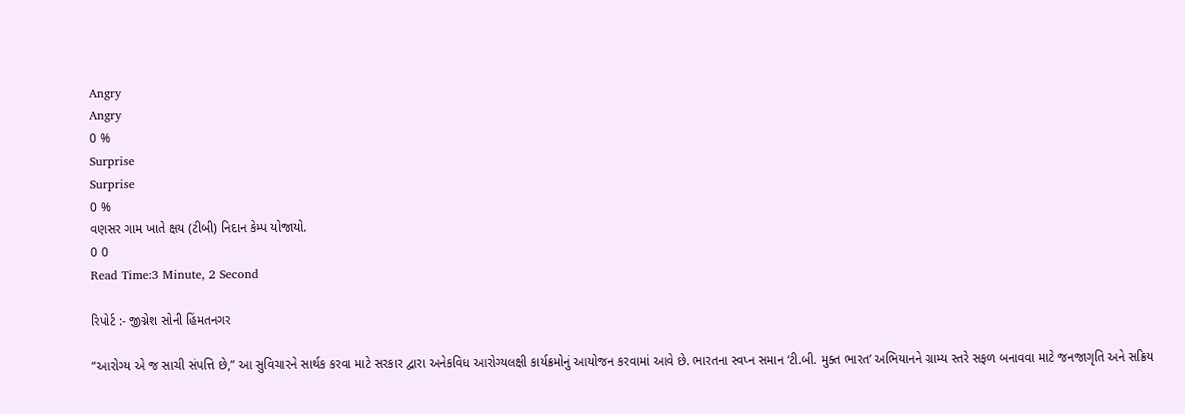Angry
Angry
0 %
Surprise
Surprise
0 %
વણસર ગામ ખાતે ક્ષય (ટીબી) નિદાન કેમ્પ યોજાયો.
0 0
Read Time:3 Minute, 2 Second

રિપોર્ટ :- જીગ્નેશ સોની હિંમતનગર

“આરોગ્ય એ જ સાચી સંપત્તિ છે,” આ સુવિચારને સાર્થક કરવા માટે સરકાર દ્વારા અનેકવિધ આરોગ્યલક્ષી કાર્યક્રમોનું આયોજન કરવામાં આવે છે. ભારતના સ્વપ્ન સમાન ‘ટી.બી. મુક્ત ભારત’ અભિયાનને ગ્રામ્ય સ્તરે સફળ બનાવવા માટે જનજાગૃતિ અને સક્રિય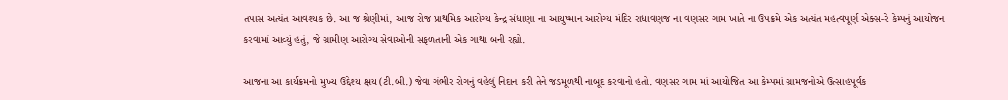તપાસ અત્યંત આવશ્યક છે. આ જ શ્રેણીમાં, આજ રોજ પ્રાથમિક આરોગ્ય કેન્દ્ર સંધાણા ના આયુષ્માન આરોગ્ય મંદિર રાધાવણજ ના વણસર ગામ ખાતે ના ઉપક્રમે એક અત્યંત મહત્વપૂર્ણ એક્સ-રે કેમ્પનું આયોજન કરવામાં આવ્યું હતું, જે ગ્રામીણ આરોગ્ય સેવાઓની સફળતાની એક ગાથા બની રહ્યો.

આજના આ કાર્યક્રમનો મુખ્ય ઉદ્દેશ્ય ક્ષય (ટી.બી.) જેવા ગંભીર રોગનું વહેલું નિદાન કરી તેને જડમૂળથી નાબૂદ કરવાનો હતો. વણસર ગામ માં આયોજિત આ કેમ્પમાં ગ્રામજનોએ ઉત્સાહપૂર્વક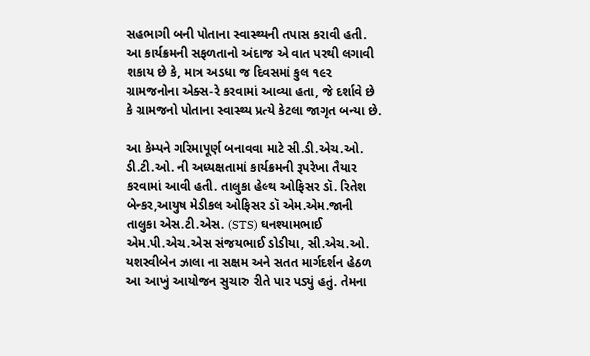સહભાગી બની પોતાના સ્વાસ્થ્યની તપાસ કરાવી હતી. આ કાર્યક્રમની સફળતાનો અંદાજ એ વાત પરથી લગાવી શકાય છે કે, માત્ર અડધા જ દિવસમાં કુલ ૧૯૨ ગ્રામજનોના એક્સ-રે કરવામાં આવ્યા હતા, જે દર્શાવે છે કે ગ્રામજનો પોતાના સ્વાસ્થ્ય પ્રત્યે કેટલા જાગૃત બન્યા છે.

આ કેમ્પને ગરિમાપૂર્ણ બનાવવા માટે સી.ડી.એચ.ઓ. ડી.ટી.ઓ. ની અધ્યક્ષતામાં કાર્યક્રમની રૂપરેખા તૈયાર કરવામાં આવી હતી. તાલુકા હેલ્થ ઓફિસર ડૉ. રિતેશ બેન્કર,આયુષ મેડીકલ ઓફિસર ડૉ એમ.એમ.જાની તાલુકા એસ.ટી.એસ. (STS) ઘનશ્યામભાઈ એમ.પી.એચ.એસ સંજયભાઈ ડોડીયા, સી.એચ.ઓ. યશસ્વીબેન ઝાલા ના સક્ષમ અને સતત માર્ગદર્શન હેઠળ આ આખું આયોજન સુચારુ રીતે પાર પડ્યું હતું. તેમના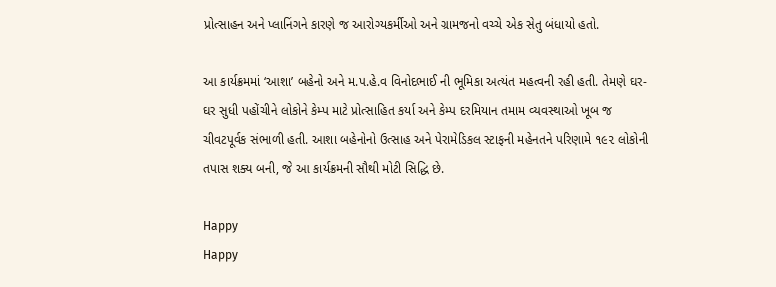પ્રોત્સાહન અને પ્લાનિંગને કારણે જ આરોગ્યકર્મીઓ અને ગ્રામજનો વચ્ચે એક સેતુ બંધાયો હતો.

આ કાર્યક્રમમાં ‘આશા’ બહેનો અને મ.પ.હે.વ વિનોદભાઈ ની ભૂમિકા અત્યંત મહત્વની રહી હતી. તેમણે ઘર-ઘર સુધી પહોંચીને લોકોને કેમ્પ માટે પ્રોત્સાહિત કર્યા અને કેમ્પ દરમિયાન તમામ વ્યવસ્થાઓ ખૂબ જ ચીવટપૂર્વક સંભાળી હતી. આશા બહેનોનો ઉત્સાહ અને પેરામેડિકલ સ્ટાફની મહેનતને પરિણામે ૧૯૨ લોકોની તપાસ શક્ય બની, જે આ કાર્યક્રમની સૌથી મોટી સિદ્ધિ છે.

Happy
Happy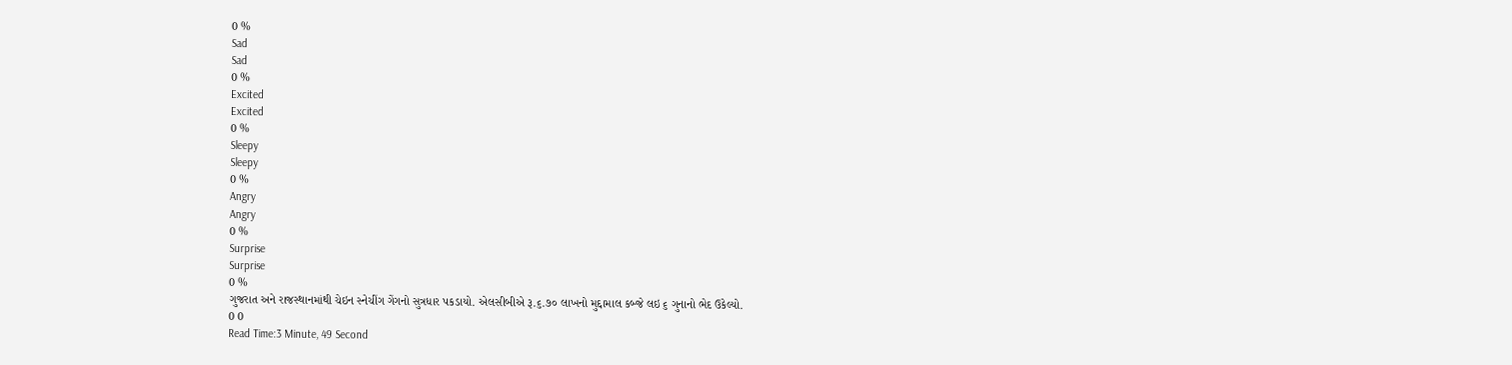0 %
Sad
Sad
0 %
Excited
Excited
0 %
Sleepy
Sleepy
0 %
Angry
Angry
0 %
Surprise
Surprise
0 %
ગુજરાત અને રાજસ્થાનમાંથી ચેઇન સ્નેચીંગ ગેંગનો સુત્રધાર પકડાયો. એલસીબીએ રૂ.૬.૭૦ લાખનો મુદ્દામાલ કબ્જે લઇ ૬ ગુનાનો ભેદ ઉકેલ્યો.
0 0
Read Time:3 Minute, 49 Second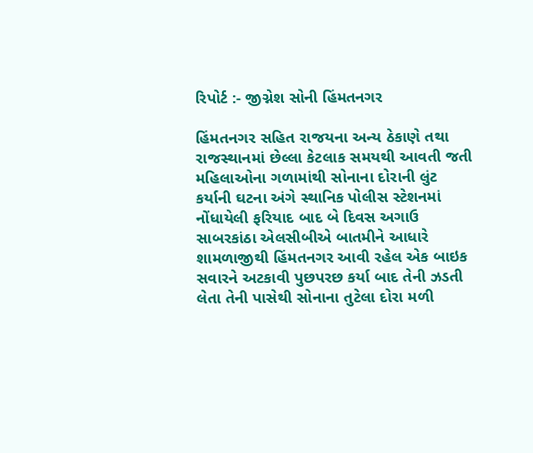રિપોર્ટ :- જીગ્નેશ સોની હિંમતનગર

હિંમતનગર સહિત રાજયના અન્ય ઠેકાણે તથા રાજસ્થાનમાં છેલ્લા કેટલાક સમયથી આવતી જતી મહિલાઓના ગળામાંથી સોનાના દોરાની લુંટ કર્યાની ઘટના અંગે સ્થાનિક પોલીસ સ્ટેશનમાં નોંધાયેલી ફરિયાદ બાદ બે દિવસ અગાઉ સાબરકાંઠા એલસીબીએ બાતમીને આધારે શામળાજીથી હિંમતનગર આવી રહેલ એક બાઇક સવારને અટકાવી પુછપરછ કર્યા બાદ તેની ઝડતી લેતા તેની પાસેથી સોનાના તુટેલા દોરા મળી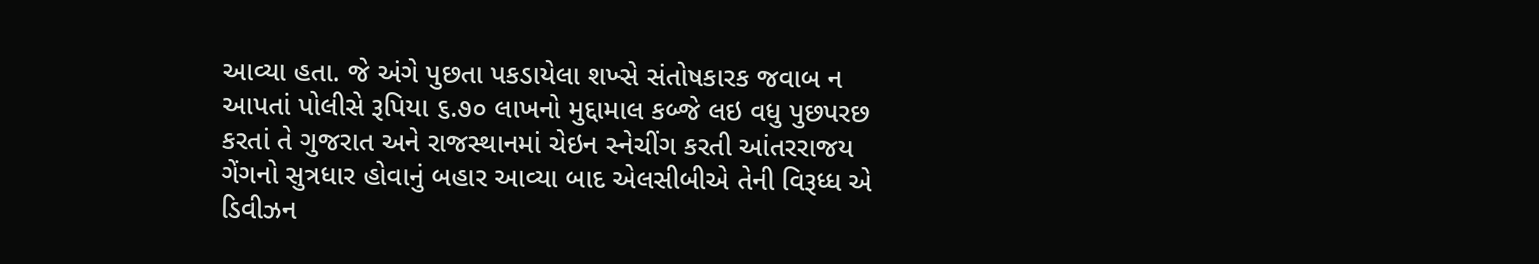આવ્યા હતા. જે અંગે પુછતા પકડાયેલા શખ્સે સંતોષકારક જવાબ ન આપતાં પોલીસે રૂપિયા ૬.૭૦ લાખનો મુદ્દામાલ કબ્જે લઇ વધુ પુછપરછ કરતાં તે ગુજરાત અને રાજસ્થાનમાં ચેઇન સ્નેચીંગ કરતી આંતરરાજય ગેંગનો સુત્રધાર હોવાનું બહાર આવ્યા બાદ એલસીબીએ તેની વિરૂધ્ધ એ ડિવીઝન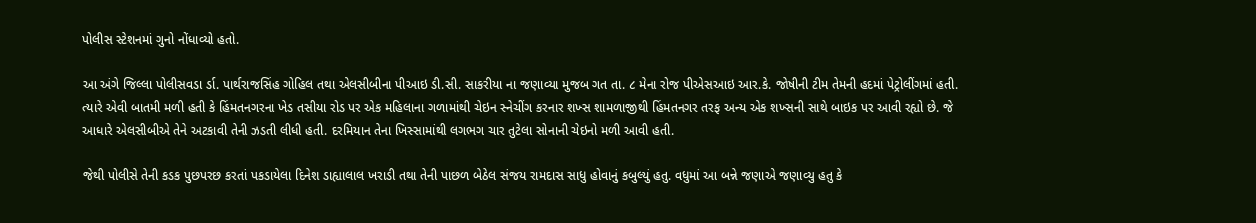પોલીસ સ્ટેશનમાં ગુનો નોંધાવ્યો હતો.

આ અંગે જિલ્લા પોલીસવડા ર્ડા. પાર્થરાજસિંહ ગોહિલ તથા એલસીબીના પીઆઇ ડી.સી. સાકરીયા ના જણાવ્યા મુજબ ગત તા. ૮ મેના રોજ પીએસઆઇ આર.કે. જોષીની ટીમ તેમની હદમાં પેટ્રોલીંગમાં હતી. ત્યારે એવી બાતમી મળી હતી કે હિંમતનગરના ખેડ તસીયા રોડ પર એક મહિલાના ગળામાંથી ચેઇન સ્નેચીંગ કરનાર શખ્સ શામળાજીથી હિંમતનગર તરફ અન્ય એક શખ્સની સાથે બાઇક પર આવી રહ્યો છે. જે આધારે એલસીબીએ તેને અટકાવી તેની ઝડતી લીધી હતી. દરમિયાન તેના ખિસ્સામાંથી લગભગ ચાર તુટેલા સોનાની ચેઇનો મળી આવી હતી.

જેથી પોલીસે તેની કડક પુછપરછ કરતાં પકડાયેલા દિનેશ ડાહ્યાલાલ ખરાડી તથા તેની પાછળ બેઠેલ સંજય રામદાસ સાધુ હોવાનું કબુલ્યું હતુ. વધુમાં આ બન્ને જણાએ જણાવ્યુ હતુ કે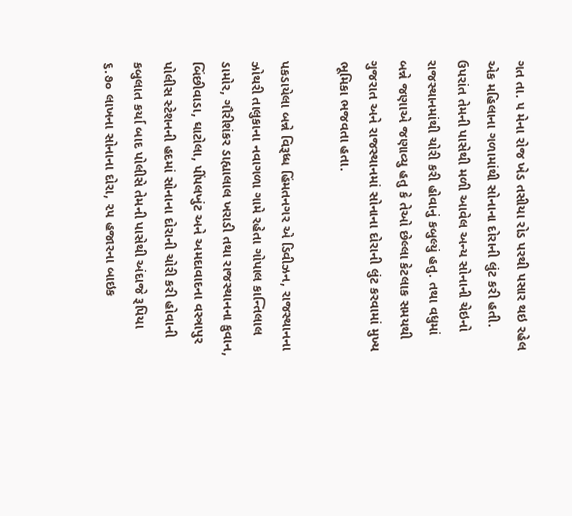ગત તા. ૫ મેના રોજ ખેડ તસીયા રોડ પરથી પસાર થઇ રહેલ એક મહિલાના ગળામાંથી સોનાના દોરાની લુંટ કરી હતી. ઉપરાંત તેમની પાસેથી મળી આવેલ અન્ય સોનાની ચેઇનો રાજસ્થાનમાંથી ચોરી કરી હોવાનું કબુલ્યું હતુ. તથા વધુમાં બન્ને જણાએ જણાવ્યુ હતુ કે તેઓ છેલ્લા કેટલાક સમયથી ગુજરાત અને રાજસ્થાનમાં સોનાના દોરાની લુંટ કરવામાં મુખ્ય ભૂમિકા ભજવતા હતા.

પકડાયેલા બન્ને વિરૂધ્ધ હિંમતનગર એ ડિવીઝન, રાજસ્થાનના ઝોથરી તાલુકાના નવાગળા ગામે રહેતા ગોપાલ કાન્તિલાલ ડામોર, ગૌરીશંકર ડાહ્યાલાલ ખરાડી તથા રાજસ્થાનના કુવાન, બિંછીવાડા, ઘાટોલા, પીંપલખુંટ અને અમદાવાદના વસ્ત્રાપુર પોલીસ સ્ટેશનની હદમાં સોનાના દોરાની ચોરી કરી હોવાની કબુલાત કર્યા બાદ પોલીસે તેમની પાસેથી અંદાજે રૂપિયા ૬.૭૦ લાખના સોનાના દોરા, ૨૫ હજારના બાઇક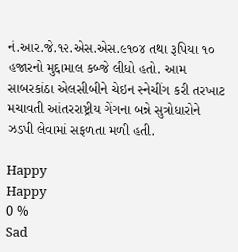નં.આર.જે.૧૨.એસ.એસ.૯૧૦૪ તથા રૂપિયા ૧૦ હજારનો મુદ્દામાલ કબ્જે લીધો હતો. આમ સાબરકાંઠા એલસીબીને ચેઇન સ્નેચીંગ કરી તરખાટ મચાવતી આંતરરાષ્ટ્રીય ગેંગના બન્ને સુત્રોધારોને ઝડપી લેવામાં સફળતા મળી હતી.

Happy
Happy
0 %
Sad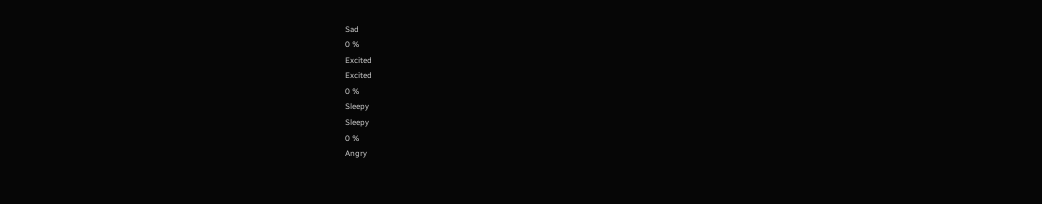Sad
0 %
Excited
Excited
0 %
Sleepy
Sleepy
0 %
Angry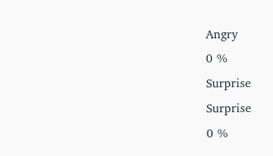Angry
0 %
Surprise
Surprise
0 %